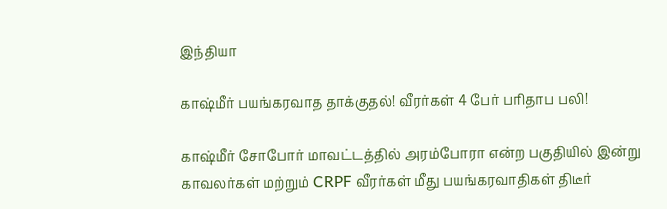இந்தியா

காஷ்மீர் பயங்கரவாத தாக்குதல்! வீரர்கள் 4 பேர் பரிதாப பலி!

காஷ்மீர் சோபோர் மாவட்டத்தில் அரம்போரா என்ற பகுதியில் இன்று காவலர்கள் மற்றும் CRPF வீரர்கள் மீது பயங்கரவாதிகள் திடீர்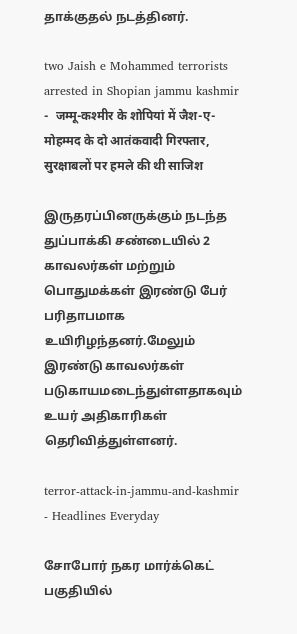தாக்குதல் நடத்தினர்.

two Jaish e Mohammed terrorists arrested in Shopian jammu kashmir -  जम्मू-कश्मीर के शोपियां में जैश-ए-मोहम्मद के दो आतंकवादी गिरफ्तार,  सुरक्षाबलों पर हमले की थी साजिश

இருதரப்பினருக்கும் நடந்த துப்பாக்கி சண்டையில் 2 காவலர்கள் மற்றும் பொதுமக்கள் இரண்டு பேர் பரிதாபமாக உயிரிழந்தனர்.மேலும் இரண்டு காவலர்கள் படுகாயமடைந்துள்ளதாகவும் உயர் அதிகாரிகள் தெரிவித்துள்ளனர்.

terror-attack-in-jammu-and-kashmir - Headlines Everyday

சோபோர் நகர மார்க்கெட் பகுதியில்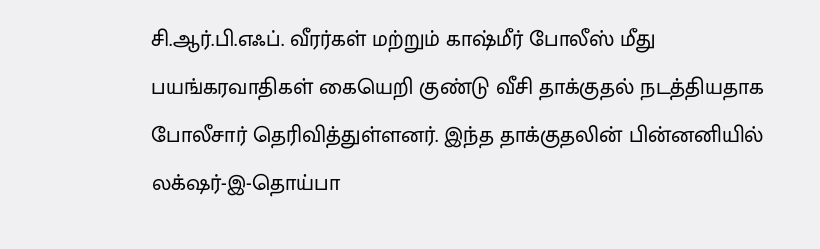சி.ஆர்.பி.எஃப். வீரர்கள் மற்றும் காஷ்மீர் போலீஸ் மீது பயங்கரவாதிகள் கையெறி குண்டு வீசி தாக்குதல் நடத்தியதாக போலீசார் தெரிவித்துள்ளனர். இந்த தாக்குதலின் பின்னனியில் லக்‌ஷர்-இ-தொய்பா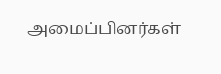அமைப்பினர்கள்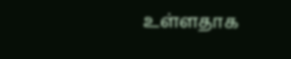உள்ளதாக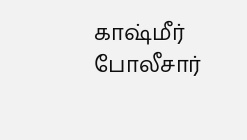காஷ்மீர் போலீசார்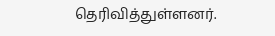தெரிவித்துள்ளனர்.